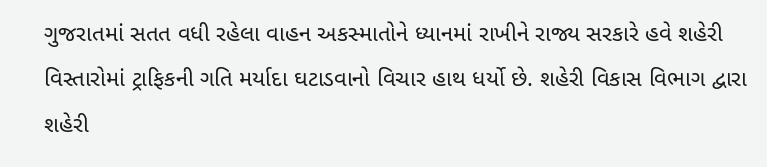ગુજરાતમાં સતત વધી રહેલા વાહન અકસ્માતોને ધ્યાનમાં રાખીને રાજ્ય સરકારે હવે શહેરી વિસ્તારોમાં ટ્રાફિકની ગતિ મર્યાદા ઘટાડવાનો વિચાર હાથ ધર્યો છે. શહેરી વિકાસ વિભાગ દ્વારા શહેરી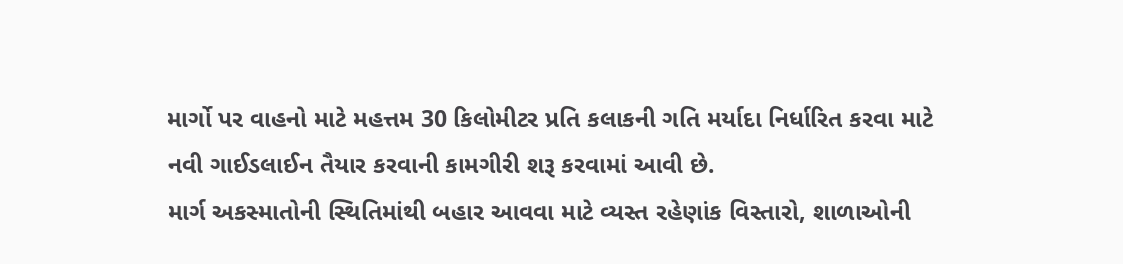માર્ગો પર વાહનો માટે મહત્તમ 30 કિલોમીટર પ્રતિ કલાકની ગતિ મર્યાદા નિર્ધારિત કરવા માટે નવી ગાઈડલાઈન તૈયાર કરવાની કામગીરી શરૂ કરવામાં આવી છે.
માર્ગ અકસ્માતોની સ્થિતિમાંથી બહાર આવવા માટે વ્યસ્ત રહેણાંક વિસ્તારો, શાળાઓની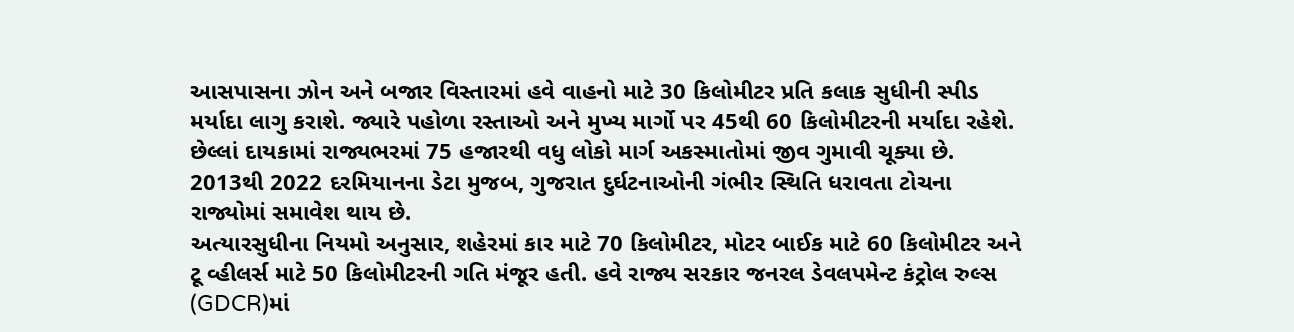આસપાસના ઝોન અને બજાર વિસ્તારમાં હવે વાહનો માટે 30 કિલોમીટર પ્રતિ કલાક સુધીની સ્પીડ મર્યાદા લાગુ કરાશે. જ્યારે પહોળા રસ્તાઓ અને મુખ્ય માર્ગો પર 45થી 60 કિલોમીટરની મર્યાદા રહેશે.
છેલ્લાં દાયકામાં રાજ્યભરમાં 75 હજારથી વધુ લોકો માર્ગ અકસ્માતોમાં જીવ ગુમાવી ચૂક્યા છે. 2013થી 2022 દરમિયાનના ડેટા મુજબ, ગુજરાત દુર્ઘટનાઓની ગંભીર સ્થિતિ ધરાવતા ટોચના રાજ્યોમાં સમાવેશ થાય છે.
અત્યારસુધીના નિયમો અનુસાર, શહેરમાં કાર માટે 70 કિલોમીટર, મોટર બાઈક માટે 60 કિલોમીટર અને ટૂ વ્હીલર્સ માટે 50 કિલોમીટરની ગતિ મંજૂર હતી. હવે રાજ્ય સરકાર જનરલ ડેવલપમેન્ટ કંટ્રોલ રુલ્સ (GDCR)માં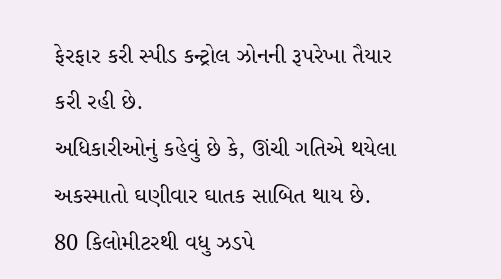ફેરફાર કરી સ્પીડ કન્ટ્રોલ ઝોનની રૂપરેખા તૈયાર કરી રહી છે.
અધિકારીઓનું કહેવું છે કે, ઊંચી ગતિએ થયેલા અકસ્માતો ઘણીવાર ઘાતક સાબિત થાય છે. 80 કિલોમીટરથી વધુ ઝડપે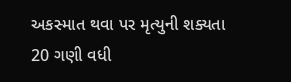અકસ્માત થવા પર મૃત્યુની શક્યતા 20 ગણી વધી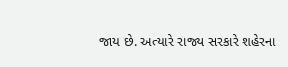જાય છે. અત્યારે રાજ્ય સરકારે શહેરના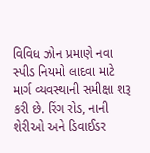વિવિધ ઝોન પ્રમાણે નવા સ્પીડ નિયમો લાદવા માટે માર્ગ વ્યવસ્થાની સમીક્ષા શરૂ કરી છે. રિંગ રોડ, નાની શેરીઓ અને ડિવાઈડર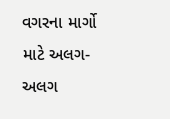વગરના માર્ગો માટે અલગ-અલગ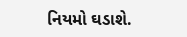નિયમો ઘડાશે.